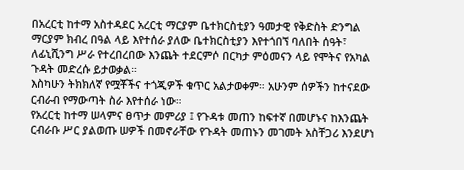በአረርቲ ከተማ አስተዳደር አረርቲ ማርያም ቤተክርስቲያን ዓመታዊ የቅድስት ድንግል ማርያም ክብረ በዓል ላይ እየተሰራ ያለው ቤተክርስቲያን እየተጎበኘ ባለበት ሰዓት፣ ለፊኒሺንግ ሥራ የተረበረበው እንጨት ተደርምሶ በርካታ ምዕመናን ላይ የሞትና የአካል ጉዳት መድረሱ ይታወቃል።
እስካሁን ትክክለኛ የሟቾችና ተጎጂዎች ቁጥር አልታወቀም። አሁንም ሰዎችን ከተናደው ርብራብ የማውጣት ስራ እየተሰራ ነው።
የአረርቲ ከተማ ሠላምና ፀጥታ መምሪያ ፤ የጉዳቱ መጠን ከፍተኛ በመሆኑና ከእንጨት ርብራቡ ሥር ያልወጡ ሠዎች በመኖራቸው የጉዳት መጠኑን መገመት አስቸጋሪ እንደሆነ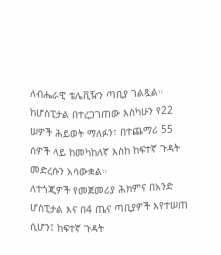ለብሔራዊ ቴሌቪዥን ጣቢያ ገልጿል።
ከሆስፒታል በተረጋገጠው እስካሁን የ22 ሠዎች ሕይወት ማለፉን፣ በተጨማሪ 55 ሰዎች ላይ ከመካከለኛ እስከ ከፍተኛ ጉዳት መድረሱን አሳውቋል።
ለተጎጂዎች የመጀመሪያ ሕክምና በአንድ ሆስፒታል እና በ4 ጤና ጣቢያዎች እየተሠጠ ሲሆን፤ ከፍተኛ ጉዳት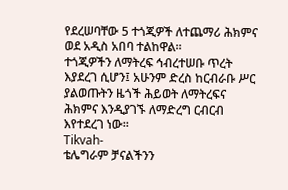የደረሠባቸው 5 ተጎጂዎች ለተጨማሪ ሕክምና ወደ አዲስ አበባ ተልከዋል።
ተጎጂዎችን ለማትረፍ ኅብረተሠቡ ጥረት እያደረገ ሲሆን፤ አሁንም ድረስ ከርብራቡ ሥር ያልወጡትን ዜጎች ሕይወት ለማትረፍና ሕክምና እንዲያገኙ ለማድረግ ርብርብ እየተደረገ ነው።
Tikvah-
ቴሌግራም ቻናልችንን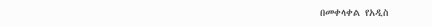በመቀላቀል የአዲስ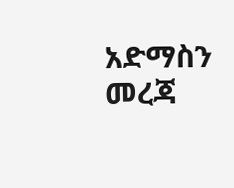አድማስን መረጃ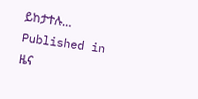ይከታተሉ…
Published in
ዜና